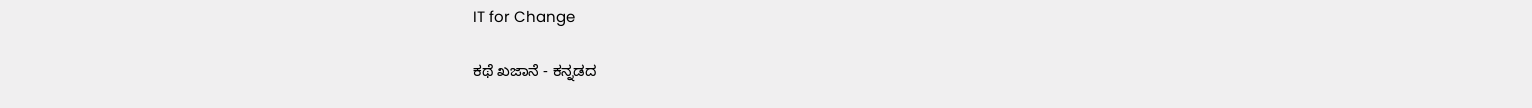IT for Change

ಕಥೆ ಖಜಾನೆ - ಕನ್ನಡದ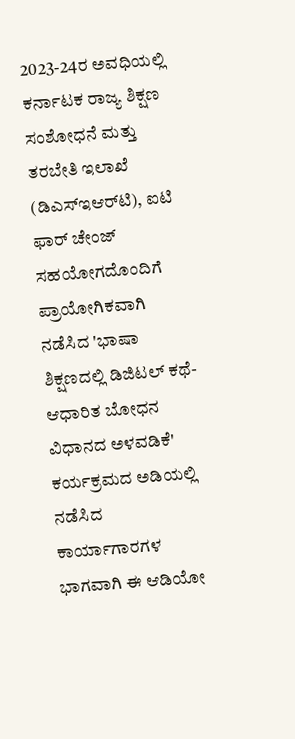2023-24ರ ಅವಧಿಯಲ್ಲಿ ಕರ್ನಾಟಕ ರಾಜ್ಯ ಶಿಕ್ಷಣ ಸಂಶೋಧನೆ ಮತ್ತು ತರಬೇತಿ ಇಲಾಖೆ (ಡಿಎಸ್‌ಇಆರ್‌ಟಿ), ಐಟಿ ಫಾರ್ ಚೇಂಜ್ ಸಹಯೋಗದೊಂದಿಗೆ ಪ್ರಾಯೋಗಿಕವಾಗಿ ನಡೆಸಿದ 'ಭಾಷಾ ಶಿಕ್ಷಣದಲ್ಲಿ ಡಿಜಿಟಲ್ ಕಥೆ-ಆಧಾರಿತ ಬೋಧನ ವಿಧಾನದ ಅಳವಡಿಕೆ' ಕರ್ಯಕ್ರಮದ ಅಡಿಯಲ್ಲಿ ನಡೆಸಿದ ಕಾರ್ಯಾಗಾರಗಳ ಭಾಗವಾಗಿ ಈ ಆಡಿಯೋ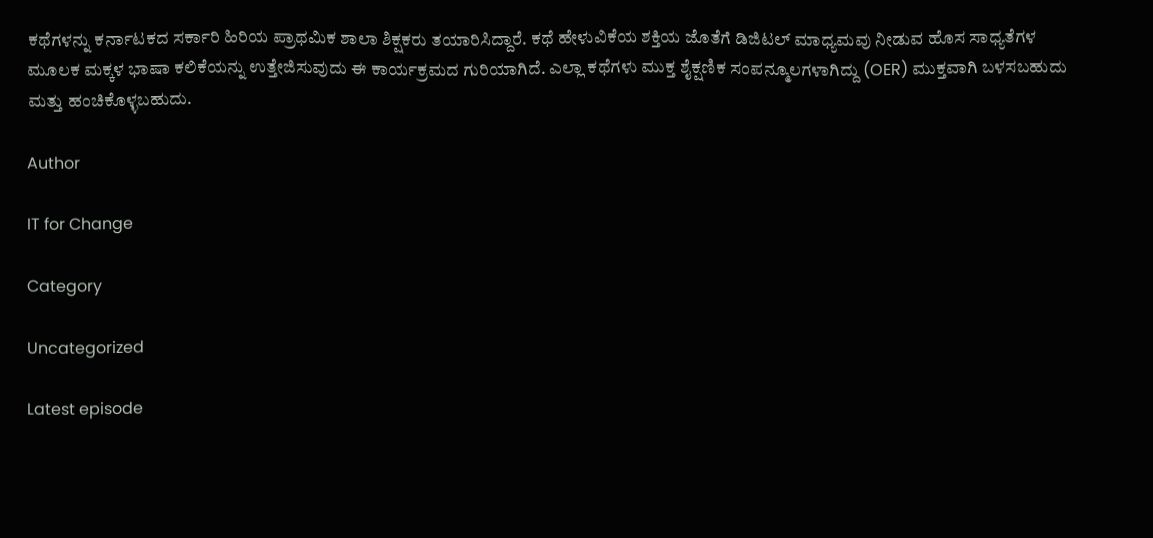ಕಥೆಗಳನ್ನು ಕರ್ನಾಟಕದ ಸರ್ಕಾರಿ ಹಿರಿಯ ಪ್ರಾಥಮಿಕ ಶಾಲಾ ಶಿಕ್ಷಕರು ತಯಾರಿಸಿದ್ದಾರೆ. ಕಥೆ ಹೇಳುವಿಕೆಯ ಶಕ್ತಿಯ ಜೊತೆಗೆ ಡಿಜಿಟಲ್ ಮಾಧ್ಯಮವು ನೀಡುವ ಹೊಸ ಸಾಧ್ಯತೆಗಳ ಮೂಲಕ ಮಕ್ಕಳ ಭಾಷಾ ಕಲಿಕೆಯನ್ನು ಉತ್ತೇಜಿಸುವುದು ಈ ಕಾರ್ಯಕ್ರಮದ ಗುರಿಯಾಗಿದೆ. ಎಲ್ಲಾ ಕಥೆಗಳು ಮುಕ್ತ ಶೈಕ್ಷಣಿಕ ಸಂಪನ್ಮೂಲಗಳಾಗಿದ್ದು (OER) ಮುಕ್ತವಾಗಿ ಬಳಸಬಹುದು ಮತ್ತು ಹಂಚಿಕೊಳ್ಳಬಹುದು.

Author

IT for Change

Category

Uncategorized

Latest episode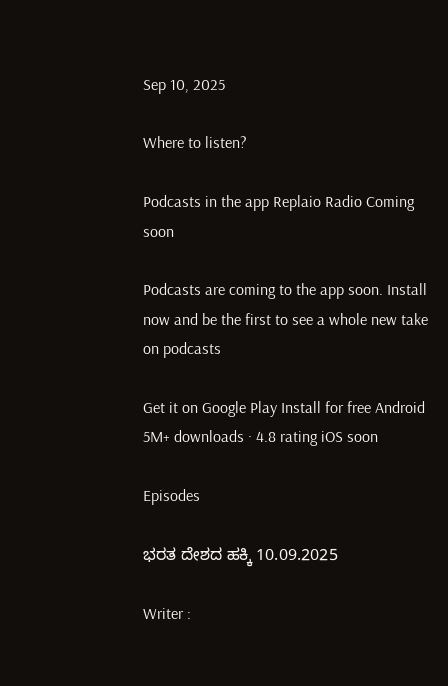Sep 10, 2025

Where to listen?

Podcasts in the app Replaio Radio Coming soon

Podcasts are coming to the app soon. Install now and be the first to see a whole new take on podcasts

Get it on Google Play Install for free Android 5M+ downloads · 4.8 rating iOS soon

Episodes

ಭರತ ದೇಶದ ಹಕ್ಕಿ 10.09.2025

Writer :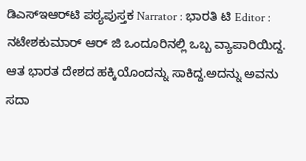ಡಿಎಸ್‌ಇಆರ್‌ಟಿ ಪಠ್ಯಪುಸ್ತಕ Narrator : ಭಾರತಿ ಟಿ Editor : ನಟೇಶಕುಮಾರ್ ಆರ್ ಜಿ ಒಂದೂರಿನಲ್ಲಿ ಒಬ್ಬ ವ್ಯಾಪಾರಿಯಿದ್ದ. ಆತ ಭಾರತ ದೇಶದ ಹಕ್ಕಿಯೊಂದನ್ನು ಸಾಕಿದ್ದ.ಅದನ್ನು ಅವನು ಸದಾ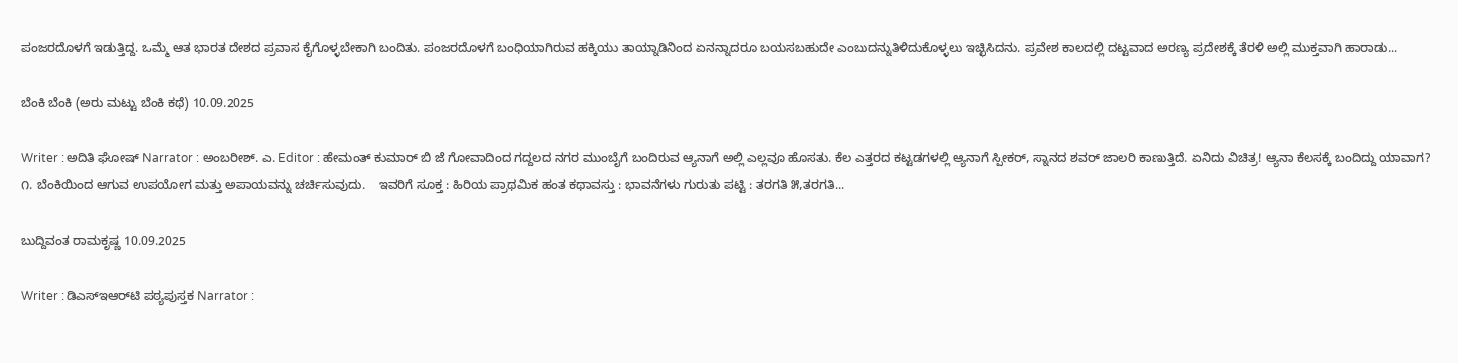ಪಂಜರದೊಳಗೆ ಇಡುತ್ತಿದ್ದ. ಒಮ್ಮೆ ಆತ ಭಾರತ ದೇಶದ ಪ್ರವಾಸ ಕೈಗೊಳ್ಳಬೇಕಾಗಿ ಬಂದಿತು. ಪಂಜರದೊಳಗೆ ಬಂಧಿಯಾಗಿರುವ ಹಕ್ಕಿಯು ತಾಯ್ನಾಡಿನಿಂದ ಏನನ್ನಾದರೂ ಬಯಸಬಹುದೇ ಎಂಬುದನ್ನುತಿಳಿದುಕೊಳ್ಳಲು ಇಚ್ಛಿಸಿದನು. ಪ್ರವೇಶ ಕಾಲದಲ್ಲಿ ದಟ್ಟವಾದ ಅರಣ್ಯ ಪ್ರದೇಶಕ್ಕೆ ತೆರಳಿ ಅಲ್ಲಿ ಮುಕ್ತವಾಗಿ ಹಾರಾಡು...

ಬೆಂಕಿ ಬೆಂಕಿ (ಅರು ಮಟ್ಟು ಬೆಂಕಿ ಕಥೆ) 10.09.2025

Writer : ಅದಿತಿ ಘೋಷ್ Narrator : ಅಂಬರೀಶ್. ಎ. Editor : ಹೇಮಂತ್ ಕುಮಾರ್ ಬಿ ಜೆ ಗೋವಾದಿಂದ ಗದ್ದಲದ ನಗರ ಮುಂಬೈಗೆ ಬಂದಿರುವ ಆ್ಯನಾಗೆ ಅಲ್ಲಿ ಎಲ್ಲವೂ ಹೊಸತು. ಕೆಲ ಎತ್ತರದ ಕಟ್ಟಡಗಳಲ್ಲಿ ಆ್ಯನಾಗೆ ಸ್ಪೀಕರ್, ಸ್ನಾನದ ಶವರ್ ಜಾಲರಿ ಕಾಣುತ್ತಿದೆ. ಏನಿದು ವಿಚಿತ್ರ! ಆ್ಯನಾ ಕೆಲಸಕ್ಕೆ ಬಂದಿದ್ದು ಯಾವಾಗ? ೧. ಬೆಂಕಿಯಿಂದ ಆಗುವ ಉಪಯೋಗ ಮತ್ತು ಅಪಾಯವನ್ನು ಚರ್ಚಿಸುವುದು.    ಇವರಿಗೆ ಸೂಕ್ತ : ಹಿರಿಯ ಪ್ರಾಥಮಿಕ ಹಂತ ಕಥಾವಸ್ತು : ಭಾವನೆಗಳು ಗುರುತು ಪಟ್ಟಿ : ತರಗತಿ ೫,ತರಗತಿ...

ಬುದ್ದಿವಂತ ರಾಮಕೃಷ್ಣ 10.09.2025

Writer : ಡಿಎಸ್‌ಇಆರ್‌ಟಿ ಪಠ್ಯಪುಸ್ತಕ Narrator :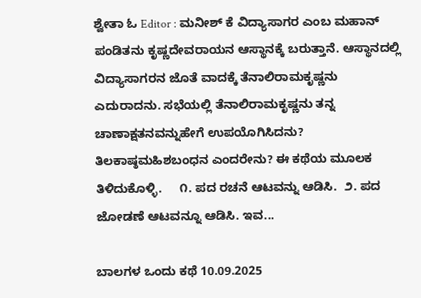ಶ್ವೇತಾ ಓ Editor : ಮನೀಶ್ ಕೆ ವಿದ್ಯಾಸಾಗರ ಎಂಬ ಮಹಾನ್ ಪಂಡಿತನು ಕೃಷ್ಣದೇವರಾಯನ ಆಸ್ಥಾನಕ್ಕೆ ಬರುತ್ತಾನೆ. ಆಸ್ಥಾನದಲ್ಲಿ ವಿದ್ಯಾಸಾಗರನ ಜೊತೆ ವಾದಕ್ಕೆ ತೆನಾಲಿರಾಮಕೃಷ್ಣನು ಎದುರಾದನು. ಸಭೆಯಲ್ಲಿ ತೆನಾಲಿರಾಮಕೃಷ್ಣನು ತನ್ನ ಚಾಣಾಕ್ಷತನವನ್ನುಹೇಗೆ ಉಪಯೊಗಿಸಿದನು? ತಿಲಕಾಷ್ಠಮಹಿಶಬಂಧನ ಎಂದರೇನು? ಈ ಕಥೆಯ ಮೂಲಕ ತಿಳಿದುಕೊಳ್ಳಿ.     ೧. ಪದ ರಚನೆ ಆಟವನ್ನು ಆಡಿಸಿ.  ೨. ಪದ ಜೋಡಣೆ ಆಟವನ್ನೂ ಆಡಿಸಿ. ಇವ...

ಬಾಲಗಳ ಒಂದು ಕಥೆ 10.09.2025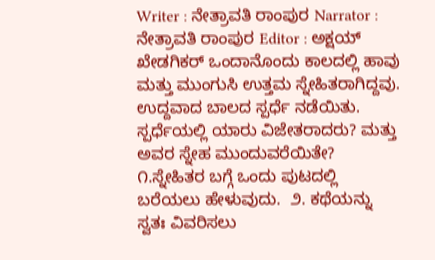Writer : ನೇತ್ರಾವತಿ ರಾಂಪುರ Narrator : ನೇತ್ರಾವತಿ ರಾಂಪುರ Editor : ಅಕ್ಷಯ್ ಖೇಡಗಿಕರ್ ಒಂದಾನೊಂದು ಕಾಲದಲ್ಲಿ ಹಾವು ಮತ್ತು ಮುಂಗುಸಿ ಉತ್ತಮ ಸ್ನೇಹಿತರಾಗಿದ್ದವು. ಉದ್ದವಾದ ಬಾಲದ ಸ್ಪರ್ಧೆ ನಡೆಯಿತು. ಸ್ಪರ್ಧೆಯಲ್ಲಿ ಯಾರು ವಿಜೇತರಾದರು? ಮತ್ತು ಅವರ ಸ್ನೇಹ ಮುಂದುವರೆಯಿತೇ? ೧.ಸ್ನೇಹಿತರ ಬಗ್ಗೆ ಒಂದು ಪುಟದಲ್ಲಿ ಬರೆಯಲು ಹೇಳುವುದು.  ೨. ಕಥೆಯನ್ನು ಸ್ವತಃ ವಿವರಿಸಲು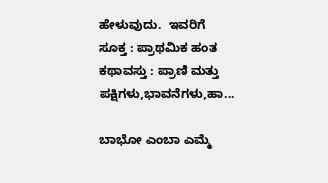ಹೇಳುವುದು.  ಇವರಿಗೆ ಸೂಕ್ತ : ಪ್ರಾಥಮಿಕ ಹಂತ ಕಥಾವಸ್ತು : ಪ್ರಾಣಿ ಮತ್ತು ಪಕ್ಷಿಗಳು,ಭಾವನೆಗಳು,ಹಾ...

ಬಾಭೋ ಎಂಬಾ ಎಮ್ಮೆ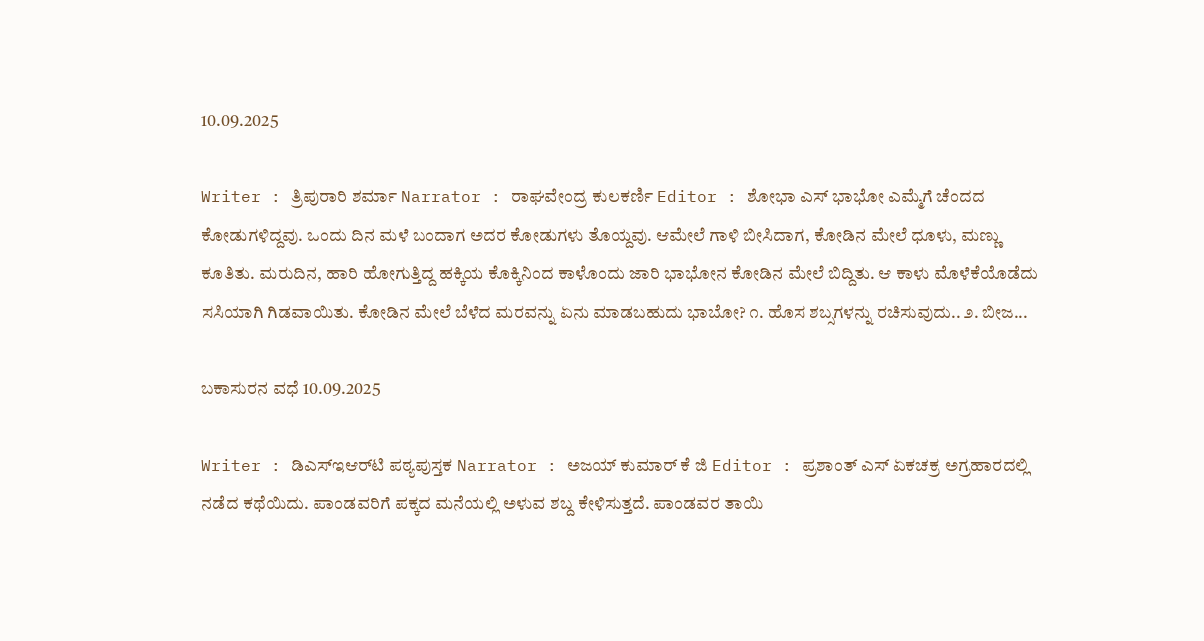10.09.2025

Writer : ತ್ರಿಪುರಾರಿ ಶರ್ಮಾ Narrator : ರಾಘವೇಂದ್ರ ಕುಲಕರ್ಣಿ Editor : ಶೋಭಾ ಎಸ್ ಭಾಭೋ ಎಮ್ಮೆಗೆ ಚೆಂದದ ಕೋಡುಗಳಿದ್ದವು. ಒಂದು ದಿನ ಮಳೆ ಬಂದಾಗ ಅದರ ಕೋಡುಗಳು ತೊಯ್ದವು. ಆಮೇಲೆ ಗಾಳಿ ಬೀಸಿದಾಗ, ಕೋಡಿನ ಮೇಲೆ ಧೂಳು, ಮಣ್ಣು ಕೂತಿತು. ಮರುದಿನ, ಹಾರಿ ಹೋಗುತ್ತಿದ್ದ ಹಕ್ಕಿಯ ಕೊಕ್ಕಿನಿಂದ ಕಾಳೊಂದು ಜಾರಿ ಭಾಭೋನ ಕೋಡಿನ ಮೇಲೆ ಬಿದ್ದಿತು. ಆ ಕಾಳು ಮೊಳೆಕೆಯೊಡೆದು ಸಸಿಯಾಗಿ ಗಿಡವಾಯಿತು. ಕೋಡಿನ ಮೇಲೆ ಬೆಳೆದ ಮರವನ್ನು ಏನು ಮಾಡಬಹುದು ಭಾಬೋ? ೧. ಹೊಸ ಶಬ್ಸಗಳನ್ನು ರಚಿಸುವುದು.. ೨. ಬೀಜ...

ಬಕಾಸುರನ ವಧೆ 10.09.2025

Writer : ಡಿಎಸ್‌ಇಆರ್‌ಟಿ ಪಠ್ಯಪುಸ್ತಕ Narrator : ಅಜಯ್ ಕುಮಾರ್ ಕೆ ಜಿ Editor : ಪ್ರಶಾಂತ್ ಎಸ್ ಏಕಚಕ್ರ ಅಗ್ರಹಾರದಲ್ಲಿ ನಡೆದ ಕಥೆಯಿದು. ಪಾಂಡವರಿಗೆ ಪಕ್ಕದ ಮನೆಯಲ್ಲಿ ಅಳುವ ಶಬ್ದ ಕೇಳಿಸುತ್ತದೆ. ಪಾಂಡವರ ತಾಯಿ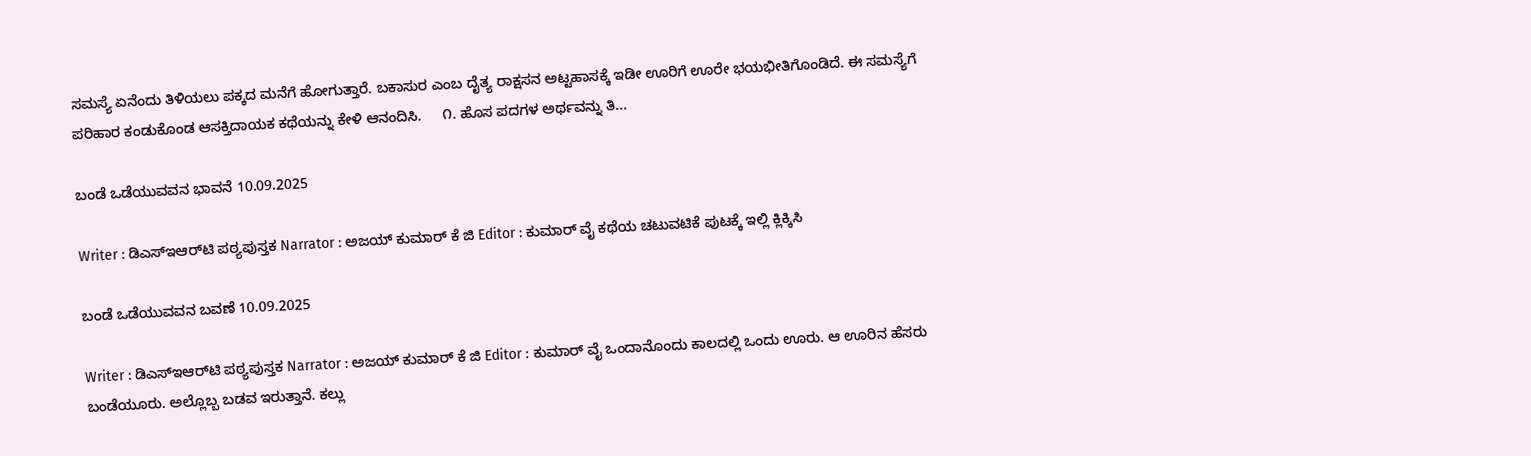ಸಮಸ್ಯೆ ಏನೆಂದು ತಿಳಿಯಲು ಪಕ್ಕದ ಮನೆಗೆ ಹೋಗುತ್ತಾರೆ. ಬಕಾಸುರ ಎಂಬ ದೈತ್ಯ ರಾಕ್ಷಸನ ಅಟ್ಟಹಾಸಕ್ಕೆ ಇಡೀ ಊರಿಗೆ ಊರೇ ಭಯಭೀತಿಗೊಂಡಿದೆ. ಈ ಸಮಸ್ಯೆಗೆ ಪರಿಹಾರ ಕಂಡುಕೊಂಡ ಆಸಕ್ತಿದಾಯಕ ಕಥೆಯನ್ನು ಕೇಳಿ ಆನಂದಿಸಿ.     ೧. ಹೊಸ ಪದಗಳ ಅರ್ಥವನ್ನು ತಿ...

ಬಂಡೆ ಒಡೆಯುವವನ ಭಾವನೆ 10.09.2025

Writer : ಡಿಎಸ್‌ಇಆರ್‌ಟಿ ಪಠ್ಯಪುಸ್ತಕ Narrator : ಅಜಯ್ ಕುಮಾರ್ ಕೆ ಜಿ Editor : ಕುಮಾರ್ ವೈ ಕಥೆಯ ಚಟುವಟಿಕೆ ಪುಟಕ್ಕೆ ಇಲ್ಲಿ ಕ್ಲಿಕ್ಕಿಸಿ

ಬಂಡೆ ಒಡೆಯುವವನ ಬವಣೆ 10.09.2025

Writer : ಡಿಎಸ್‌ಇಆರ್‌ಟಿ ಪಠ್ಯಪುಸ್ತಕ Narrator : ಅಜಯ್ ಕುಮಾರ್ ಕೆ ಜಿ Editor : ಕುಮಾರ್ ವೈ ಒಂದಾನೊಂದು ಕಾಲದಲ್ಲಿ ಒಂದು ಊರು. ಆ ಊರಿನ ಹೆಸರು ಬಂಡೆಯೂರು. ಅಲ್ಲೊಬ್ಬ ಬಡವ ಇರುತ್ತಾನೆ. ಕಲ್ಲು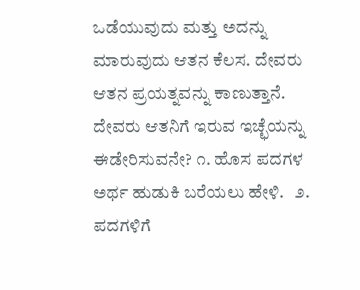ಒಡೆಯುವುದು ಮತ್ತು ಅದನ್ನು ಮಾರುವುದು ಆತನ ಕೆಲಸ. ದೇವರು ಆತನ ಪ್ರಯತ್ನವನ್ನು ಕಾಣುತ್ತಾನೆ. ದೇವರು ಆತನಿಗೆ ಇರುವ ಇಚ್ಛೆಯನ್ನು ಈಡೇರಿಸುವನೇ? ೧. ಹೊಸ ಪದಗಳ ಅರ್ಥ ಹುಡುಕಿ ಬರೆಯಲು ಹೇಳಿ.   ೨. ಪದಗಳಿಗೆ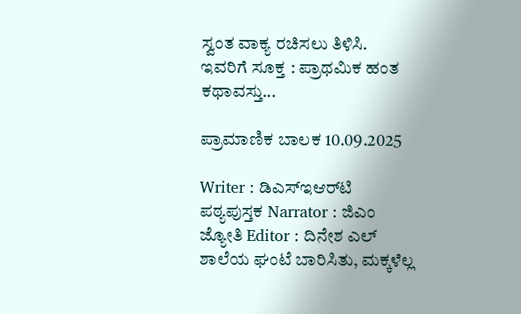ಸ್ವಂತ ವಾಕ್ಯ ರಚಿಸಲು ತಿಳಿಸಿ. ಇವರಿಗೆ ಸೂಕ್ತ : ಪ್ರಾಥಮಿಕ ಹಂತ ಕಥಾವಸ್ತು...

ಪ್ರಾಮಾಣಿಕ ಬಾಲಕ 10.09.2025

Writer : ಡಿಎಸ್‌ಇಆರ್‌ಟಿ ಪಠ್ಯಪುಸ್ತಕ Narrator : ಜಿಎಂ ಜ್ಯೋತಿ Editor : ದಿನೇಶ ಎಲ್ ಶಾಲೆಯ ಘಂಟೆ ಬಾರಿಸಿತು, ಮಕ್ಕಳೆಲ್ಲ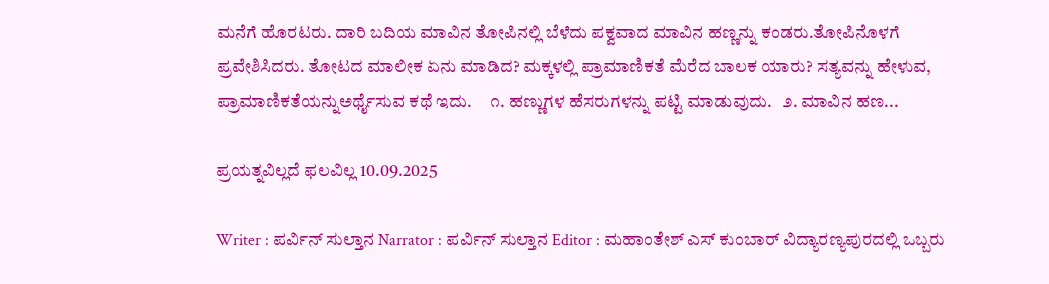ಮನೆಗೆ ಹೊರಟರು. ದಾರಿ ಬದಿಯ ಮಾವಿನ ತೋಪಿನಲ್ಲಿ ಬೆಳೆದು ಪಕ್ವವಾದ ಮಾವಿನ ಹಣ್ಣನ್ನು ಕಂಡರು.ತೋಪಿನೊಳಗೆ ಪ್ರವೇಶಿಸಿದರು. ತೋಟದ ಮಾಲೀಕ ಏನು ಮಾಡಿದ? ಮಕ್ಕಳಲ್ಲಿ ಪ್ರಾಮಾಣಿಕತೆ ಮೆರೆದ ಬಾಲಕ ಯಾರು? ಸತ್ಯವನ್ನು ಹೇಳುವ, ಪ್ರಾಮಾಣಿಕತೆಯನ್ನುಅರ್ಥೈಸುವ ಕಥೆ ಇದು.     ೧. ಹಣ್ಣುಗಳ ಹೆಸರುಗಳನ್ನು ಪಟ್ಟಿ ಮಾಡುವುದು.   ೨. ಮಾವಿನ ಹಣ...

ಪ್ರಯತ್ನವಿಲ್ಲದೆ ಫಲವಿಲ್ಲ 10.09.2025

Writer : ಪರ್ವಿನ್ ಸುಲ್ತಾನ Narrator : ಪರ್ವಿನ್ ಸುಲ್ತಾನ Editor : ಮಹಾಂತೇಶ್ ಎಸ್ ಕುಂಬಾರ್ ವಿದ್ಯಾರಣ್ಯಪುರದಲ್ಲಿ ಒಬ್ಬರು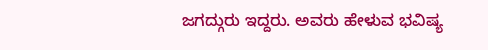ಜಗದ್ಗುರು ಇದ್ದರು. ಅವರು ಹೇಳುವ ಭವಿಷ್ಯ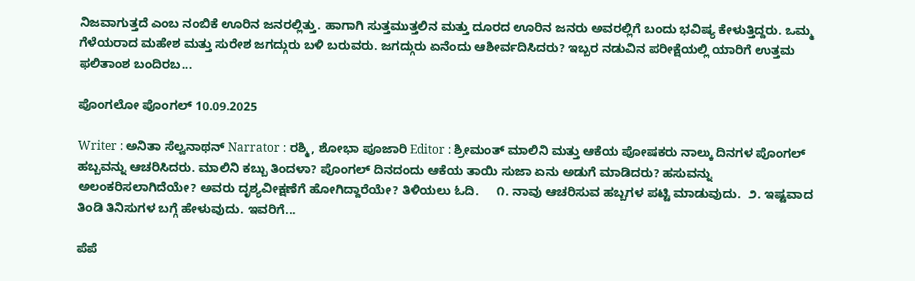ನಿಜವಾಗುತ್ತದೆ ಎಂಬ ನಂಬಿಕೆ ಊರಿನ ಜನರಲ್ಲಿತ್ತು. ಹಾಗಾಗಿ ಸುತ್ತಮುತ್ತಲಿನ ಮತ್ತು ದೂರದ ಊರಿನ ಜನರು ಅವರಲ್ಲಿಗೆ ಬಂದು ಭವಿಷ್ಯ ಕೇಳುತ್ತಿದ್ದರು. ಒಮ್ಮ ಗೆಳೆಯರಾದ ಮಹೇಶ ಮತ್ತು ಸುರೇಶ ಜಗದ್ಗುರು ಬಳಿ ಬರುವರು. ಜಗದ್ಗುರು ಏನೆಂದು ಆಶೀರ್ವದಿಸಿದರು? ಇಬ್ಬರ ನಡುವಿನ ಪರೀಕ್ಷೆಯಲ್ಲಿ ಯಾರಿಗೆ ಉತ್ತಮ ಫಲಿತಾಂಶ ಬಂದಿರಬ...

ಪೊಂಗಲೋ ಪೊಂಗಲ್ 10.09.2025

Writer : ಅನಿತಾ ಸೆಲ್ವನಾಥನ್ Narrator : ರಶ್ಮಿ, ಶೋಭಾ ಪೂಜಾರಿ Editor : ಶ್ರೀಮಂತ್ ಮಾಲಿನಿ ಮತ್ತು ಆಕೆಯ ಪೋಷಕರು ನಾಲ್ಕು ದಿನಗಳ ಪೊಂಗಲ್ ಹಬ್ಬವನ್ನು ಆಚರಿಸಿದರು. ಮಾಲಿನಿ ಕಬ್ಬು ತಿಂದಳಾ? ಪೊಂಗಲ್ ದಿನದಂದು ಆಕೆಯ ತಾಯಿ ಸುಜಾ ಏನು ಅಡುಗೆ ಮಾಡಿದರು? ಹಸುವನ್ನು ಅಲಂಕರಿಸಲಾಗಿದೆಯೇ? ಅವರು ದೃಶ್ಯವೀಕ್ಷಣೆಗೆ ಹೋಗಿದ್ದಾರೆಯೇ? ತಿಳಿಯಲು ಓದಿ.     ೧. ನಾವು ಆಚರಿಸುವ ಹಬ್ಬಗಳ ಪಟ್ಟಿ ಮಾಡುವುದು.  ೨. ಇಷ್ಟವಾದ ತಿಂಡಿ ತಿನಿಸುಗಳ ಬಗ್ಗೆ ಹೇಳುವುದು. ಇವರಿಗೆ...

ಪೆಪೆ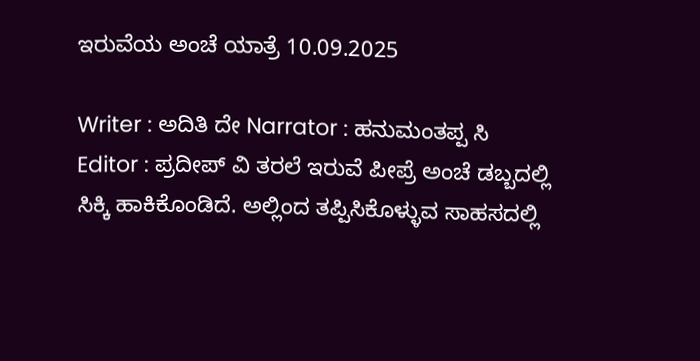ಇರುವೆಯ ಅಂಚೆ ಯಾತ್ರೆ 10.09.2025

Writer : ಅದಿತಿ ದೇ Narrator : ಹನುಮಂತಪ್ಪ ಸಿ Editor : ಪ್ರದೀಪ್ ವಿ ತರಲೆ ಇರುವೆ ಪೀಪ್ರೆ ಅಂಚೆ ಡಬ್ಬದಲ್ಲಿ ಸಿಕ್ಕಿ ಹಾಕಿಕೊಂಡಿದೆ. ಅಲ್ಲಿಂದ ತಪ್ಪಿಸಿಕೊಳ್ಳುವ ಸಾಹಸದಲ್ಲಿ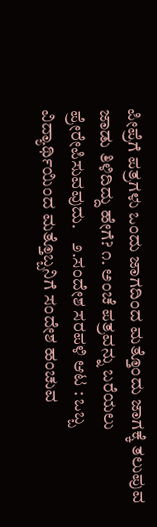ಪೀಪ್ರೆಗೆ ಪತ್ರಗಳು ಒಂದು ಜಾಗದಿಂದ ಮತ್ತೊಂದು ಜಾಗಕ್ಕೆ ತಲುಪುವ ಜಾಡು ತಿಳಿದಿದ್ದು ಹೇಗೆ? ೧. ಅಂಚೆ ಪತ್ರವನ್ನು ಬರೆಯಲು ಪ್ರೇರೇಪಿಸುವವುದು.    ೨.ಸಂದೇಶ ಸರಪಳಿ ಆಟ : ಒಬ್ಬ ವಿದ್ಯಾರ್ಥಿಯಿಂದ ಮತ್ತೊಬ್ಬನಿಗೆ ಸಂದೇಶ ಹಂಚುವ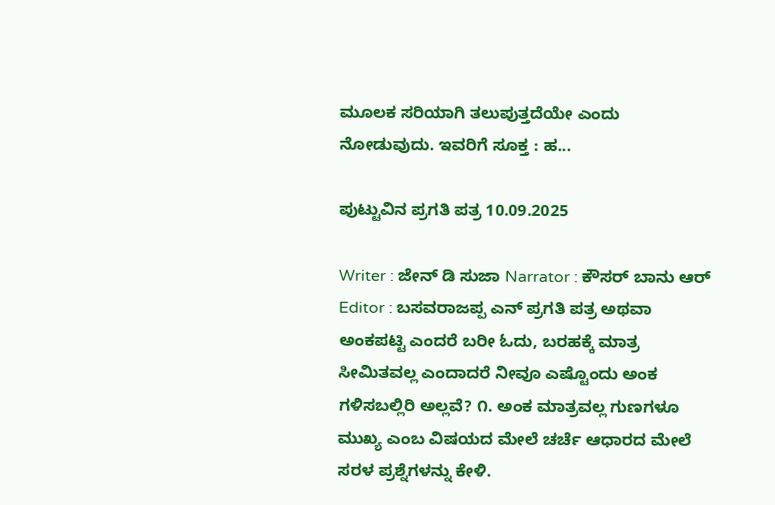ಮೂಲಕ ಸರಿಯಾಗಿ ತಲುಪುತ್ತದೆಯೇ ಎಂದು ನೋಡುವುದು. ಇವರಿಗೆ ಸೂಕ್ತ : ಹ...

ಪುಟ್ಟುವಿನ ಪ್ರಗತಿ ಪತ್ರ 10.09.2025

Writer : ಜೇನ್ ಡಿ ಸುಜಾ Narrator : ಕೌಸರ್ ಬಾನು ಆರ್ Editor : ಬಸವರಾಜಪ್ಪ ಎನ್ ಪ್ರಗತಿ ಪತ್ರ ಅಥವಾ ಅಂಕಪಟ್ಟಿ ಎಂದರೆ ಬರೀ ಓದು, ಬರಹಕ್ಕೆ ಮಾತ್ರ ಸೀಮಿತವಲ್ಲ ಎಂದಾದರೆ ನೀವೂ ಎಷ್ಟೊಂದು ಅಂಕ ಗಳಿಸಬಲ್ಲಿರಿ ಅಲ್ಲವೆ? ೧. ಅಂಕ ಮಾತ್ರವಲ್ಲ ಗುಣಗಳೂ ಮುಖ್ಯ ಎಂಬ ವಿಷಯದ ಮೇಲೆ ಚರ್ಚೆ ಆಧಾರದ ಮೇಲೆ ಸರಳ ಪ್ರಶ್ನೆಗಳನ್ನು ಕೇಳಿ.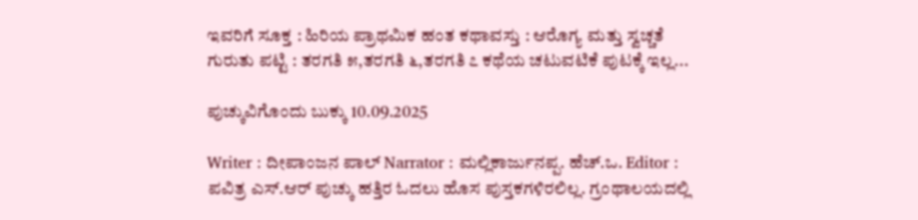ಇವರಿಗೆ ಸೂಕ್ತ : ಹಿರಿಯ ಪ್ರಾಥಮಿಕ ಹಂತ ಕಥಾವಸ್ತು : ಆರೊಗ್ಯ ಮತ್ತು ಸ್ವಚ್ಚತೆ ಗುರುತು ಪಟ್ಟಿ : ತರಗತಿ ೫,ತರಗತಿ ೬,ತರಗತಿ ೭ ಕಥೆಯ ಚಟುವಟಿಕೆ ಪುಟಕ್ಕೆ ಇಲ್ಲ...

ಪುಚ್ಕುವಿಗೊಂದು ಬುಕ್ಕು 10.09.2025

Writer : ದೀಪಾಂಜನ ಪಾಲ್ Narrator : ಮಲ್ಲಿಕಾರ್ಜುನಪ್ಪ. ಹೆಚ್.ಒ. Editor : ಪವಿತ್ರ ಎಸ್.ಆರ್ ಪುಚ್ಕು ಹತ್ತಿರ ಓದಲು ಹೊಸ ಪುಸ್ತಕಗಳಿರಲಿಲ್ಲ. ಗ್ರಂಥಾಲಯದಲ್ಲಿ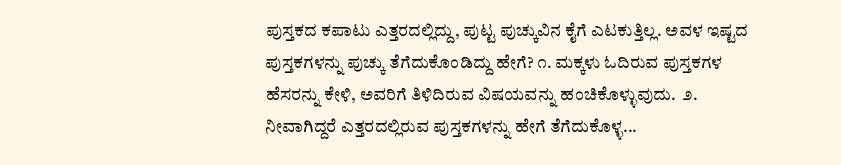ಪುಸ್ತಕದ ಕಪಾಟು ಎತ್ತರದಲ್ಲಿದ್ದು, ಪುಟ್ಟ ಪುಚ್ಕುವಿನ ಕೈಗೆ ಎಟಕುತ್ತಿಲ್ಲ. ಅವಳ ಇಷ್ಟದ ಪುಸ್ತಕಗಳನ್ನು ಪುಚ್ಕು ತೆಗೆದುಕೊಂಡಿದ್ದು ಹೇಗೆ? ೧. ಮಕ್ಕಳು ಓದಿರುವ ಪುಸ್ತಕಗಳ ಹೆಸರನ್ನು ಕೇಳಿ, ಅವರಿಗೆ ತಿಳಿದಿರುವ ವಿಷಯವನ್ನು ಹಂಚಿಕೊಳ್ಳುವುದು.  ೨. ನೀವಾಗಿದ್ದರೆ ಎತ್ತರದಲ್ಲಿರುವ ಪುಸ್ತಕಗಳನ್ನು ಹೇಗೆ ತೆಗೆದುಕೊಳ್ಳ...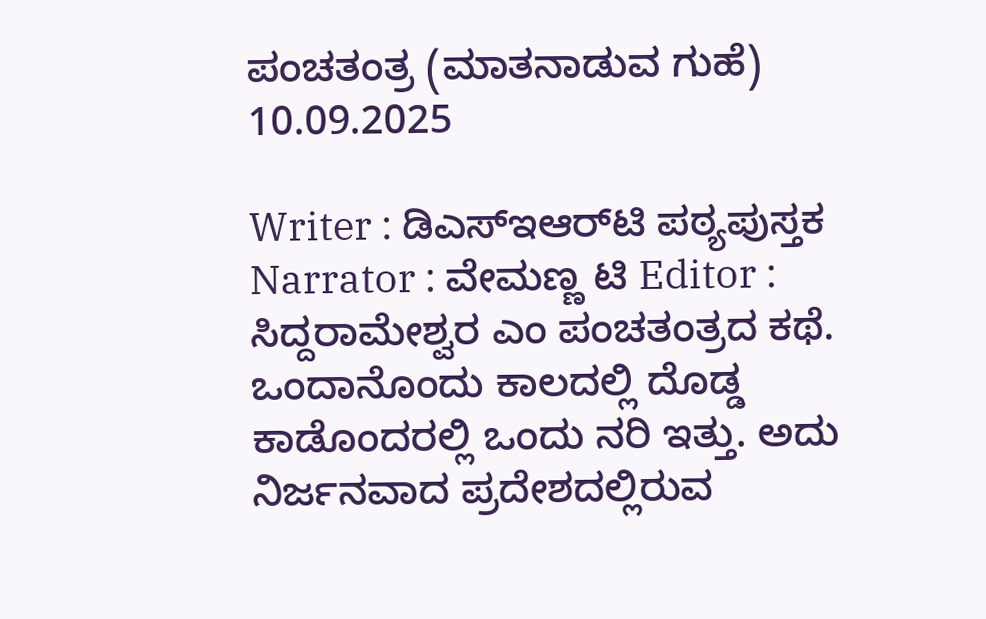ಪಂಚತಂತ್ರ (ಮಾತನಾಡುವ ಗುಹೆ) 10.09.2025

Writer : ಡಿಎಸ್‌ಇಆರ್‌ಟಿ ಪಠ್ಯಪುಸ್ತಕ Narrator : ವೇಮಣ್ಣ ಟಿ Editor : ಸಿದ್ದರಾಮೇಶ್ವರ ಎಂ ಪಂಚತಂತ್ರದ ಕಥೆ. ಒಂದಾನೊಂದು ಕಾಲದಲ್ಲಿ ದೊಡ್ಡ ಕಾಡೊಂದರಲ್ಲಿ ಒಂದು ನರಿ ಇತ್ತು. ಅದು ನಿರ್ಜನವಾದ ಪ್ರದೇಶದಲ್ಲಿರುವ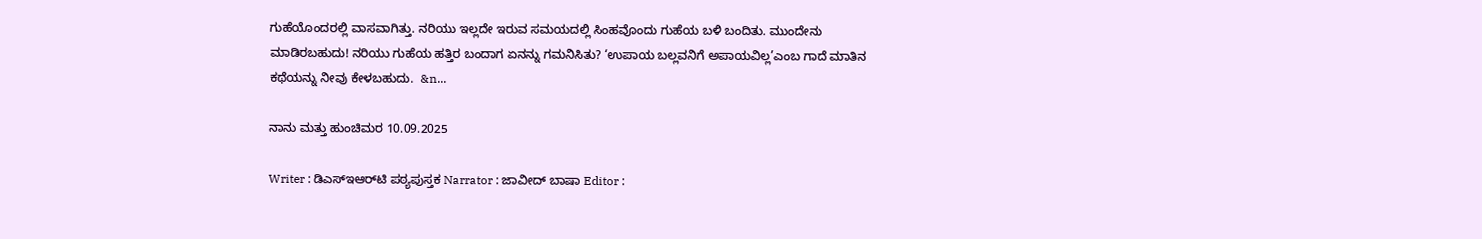ಗುಹೆಯೊಂದರಲ್ಲಿ ವಾಸವಾಗಿತ್ತು. ನರಿಯು ಇಲ್ಲದೇ ಇರುವ ಸಮಯದಲ್ಲಿ ಸಿಂಹವೊಂದು ಗುಹೆಯ ಬಳಿ ಬಂದಿತು. ಮುಂದೇನು ಮಾಡಿರಬಹುದು! ನರಿಯು ಗುಹೆಯ ಹತ್ತಿರ ಬಂದಾಗ ಏನನ್ನು ಗಮನಿಸಿತು? ‘ಉಪಾಯ ಬಲ್ಲವನಿಗೆ ಅಪಾಯವಿಲ್ಲ’ಎಂಬ ಗಾದೆ ಮಾತಿನ ಕಥೆಯನ್ನು ನೀವು ಕೇಳಬಹುದು.  &n...

ನಾನು ಮತ್ತು ಹುಂಚಿಮರ 10.09.2025

Writer : ಡಿಎಸ್‌ಇಆರ್‌ಟಿ ಪಠ್ಯಪುಸ್ತಕ Narrator : ಜಾವೀದ್ ಬಾಷಾ Editor :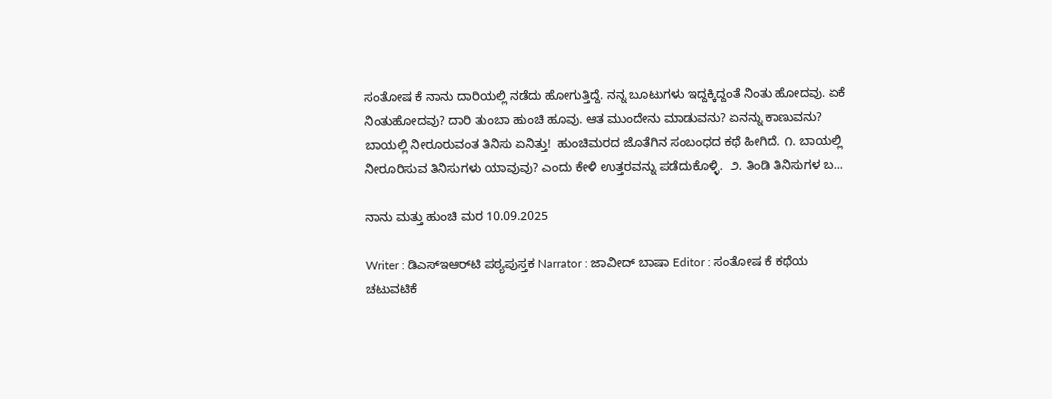ಸಂತೋಷ ಕೆ ನಾನು ದಾರಿಯಲ್ಲಿ ನಡೆದು ಹೋಗುತ್ತಿದ್ದೆ. ನನ್ನ ಬೂಟುಗಳು ಇದ್ದಕ್ಕಿದ್ದಂತೆ ನಿಂತು ಹೋದವು. ಏಕೆ ನಿಂತುಹೋದವು? ದಾರಿ ತುಂಬಾ ಹುಂಚಿ ಹೂವು. ಆತ ಮುಂದೇನು ಮಾಡುವನು? ಏನನ್ನು ಕಾಣುವನು? ಬಾಯಲ್ಲಿ ನೀರೂರುವಂತ ತಿನಿಸು ಏನಿತ್ತು!  ಹುಂಚಿಮರದ ಜೊತೆಗಿನ ಸಂಬಂಧದ ಕಥೆ ಹೀಗಿದೆ. ೧. ಬಾಯಲ್ಲಿ ನೀರೂರಿಸುವ ತಿನಿಸುಗಳು ಯಾವುವು? ಎಂದು ಕೇಳಿ ಉತ್ತರವನ್ನು ಪಡೆದುಕೊಳ್ಳಿ.  ೨. ತಿಂಡಿ ತಿನಿಸುಗಳ ಬ...

ನಾನು ಮತ್ತು ಹುಂಚಿ ಮರ 10.09.2025

Writer : ಡಿಎಸ್‌ಇಆರ್‌ಟಿ ಪಠ್ಯಪುಸ್ತಕ Narrator : ಜಾವೀದ್ ಬಾಷಾ Editor : ಸಂತೋಷ ಕೆ ಕಥೆಯ ಚಟುವಟಿಕೆ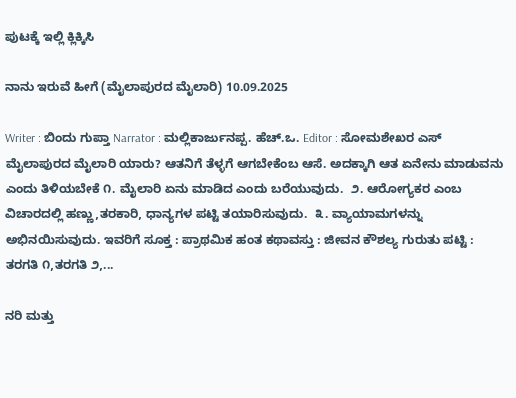ಪುಟಕ್ಕೆ ಇಲ್ಲಿ ಕ್ಲಿಕ್ಕಿಸಿ

ನಾನು ಇರುವೆ ಹೀಗೆ (ಮೈಲಾಪುರದ ಮೈಲಾರಿ) 10.09.2025

Writer : ಬಿಂದು ಗುಪ್ತಾ Narrator : ಮಲ್ಲಿಕಾರ್ಜುನಪ್ಪ. ಹೆಚ್.ಒ. Editor : ಸೋಮಶೇಖರ ಎಸ್ ಮೈಲಾಪುರದ ಮೈಲಾರಿ ಯಾರು? ಆತನಿಗೆ ತೆಳ್ಳಗೆ ಆಗಬೇಕೆಂಬ ಆಸೆ. ಅದಕ್ಕಾಗಿ ಆತ ಏನೇನು ಮಾಡುವನು ಎಂದು ತಿಳಿಯಬೇಕೆ ೧. ಮೈಲಾರಿ ಏನು ಮಾಡಿದ ಎಂದು ಬರೆಯುವುದು.  ೨. ಆರೋಗ್ಯಕರ ಎಂಬ ವಿಚಾರದಲ್ಲಿ ಹಣ್ಣು,ತರಕಾರಿ, ಧಾನ್ಯಗಳ ಪಟ್ಟಿ ತಯಾರಿಸುವುದು.  ೩. ವ್ಯಾಯಾಮಗಳನ್ನು ಅಭಿನಯಿಸುವುದು. ಇವರಿಗೆ ಸೂಕ್ತ : ಪ್ರಾಥಮಿಕ ಹಂತ ಕಥಾವಸ್ತು : ಜೀವನ ಕೌಶಲ್ಯ ಗುರುತು ಪಟ್ಟಿ : ತರಗತಿ ೧,ತರಗತಿ ೨,...

ನರಿ ಮತ್ತು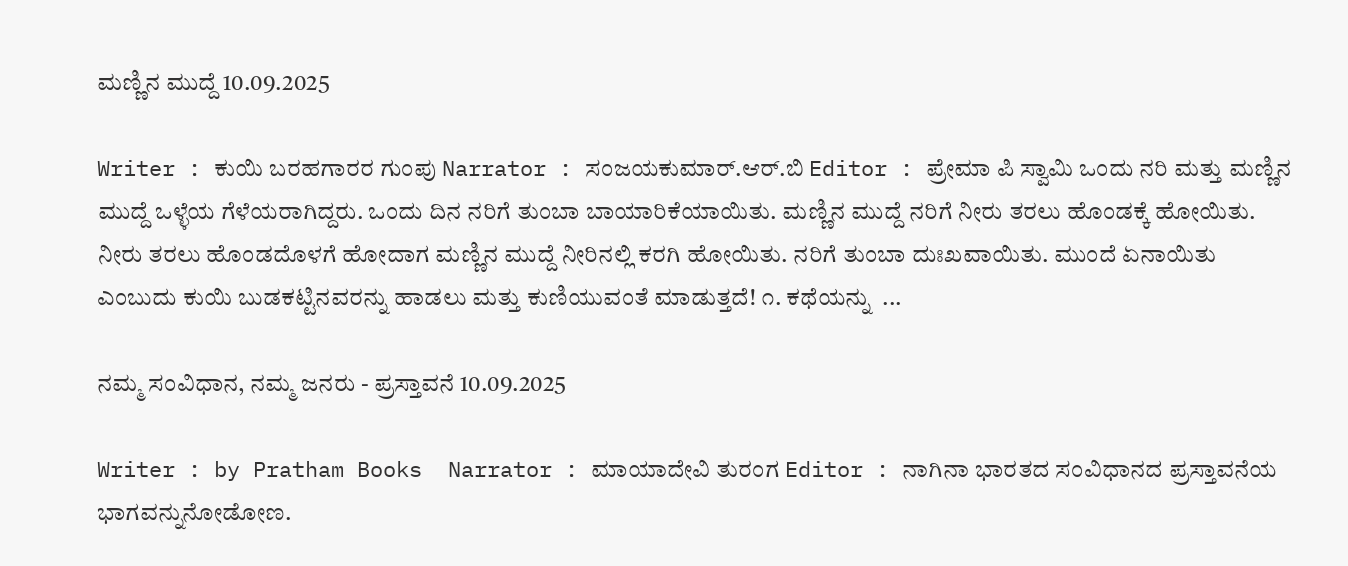ಮಣ್ಣಿನ ಮುದ್ದೆ 10.09.2025

Writer : ಕುಯಿ ಬರಹಗಾರರ ಗುಂಪು Narrator : ಸಂಜಯಕುಮಾರ್.ಆರ್.ಬಿ Editor : ಪ್ರೇಮಾ ಪಿ ಸ್ವಾಮಿ ಒಂದು ನರಿ ಮತ್ತು ಮಣ್ಣಿನ ಮುದ್ದೆ ಒಳ್ಳೆಯ ಗೆಳೆಯರಾಗಿದ್ದರು. ಒಂದು ದಿನ ನರಿಗೆ ತುಂಬಾ ಬಾಯಾರಿಕೆಯಾಯಿತು. ಮಣ್ಣಿನ ಮುದ್ದೆ ನರಿಗೆ ನೀರು ತರಲು ಹೊಂಡಕ್ಕೆ ಹೋಯಿತು. ನೀರು ತರಲು ಹೊಂಡದೊಳಗೆ ಹೋದಾಗ ಮಣ್ಣಿನ ಮುದ್ದೆ ನೀರಿನಲ್ಲಿ ಕರಗಿ ಹೋಯಿತು. ನರಿಗೆ ತುಂಬಾ ದುಃಖವಾಯಿತು. ಮುಂದೆ ಏನಾಯಿತು ಎಂಬುದು ಕುಯಿ ಬುಡಕಟ್ಟಿನವರನ್ನು ಹಾಡಲು ಮತ್ತು ಕುಣಿಯುವಂತೆ ಮಾಡುತ್ತದೆ! ೧. ಕಥೆಯನ್ನು  ...

ನಮ್ಮ ಸಂವಿಧಾನ, ನಮ್ಮ ಜನರು - ಪ್ರಸ್ತಾವನೆ 10.09.2025

Writer : by Pratham Books  Narrator : ಮಾಯಾದೇವಿ ತುರಂಗ Editor : ನಾಗಿನಾ ಭಾರತದ ಸಂವಿಧಾನದ ಪ್ರಸ್ತಾವನೆಯ ಭಾಗವನ್ನುನೋಡೋಣ.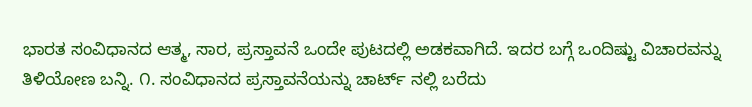ಭಾರತ ಸಂವಿಧಾನದ ಆತ್ಮ, ಸಾರ, ಪ್ರಸ್ತಾವನೆ ಒಂದೇ ಪುಟದಲ್ಲಿ ಅಡಕವಾಗಿದೆ. ಇದರ ಬಗ್ಗೆ ಒಂದಿಷ್ಟು ವಿಚಾರವನ್ನು ತಿಳಿಯೋಣ ಬನ್ನಿ. ೧. ಸಂವಿಧಾನದ ಪ್ರಸ್ತಾವನೆಯನ್ನು ಚಾರ್ಟ್ ನಲ್ಲಿ ಬರೆದು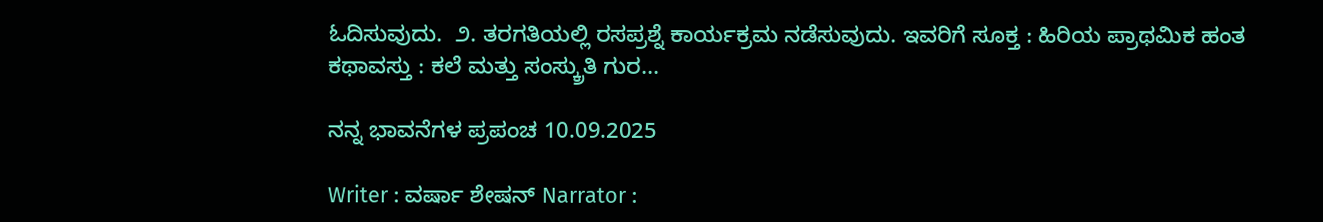ಓದಿಸುವುದು.  ೨. ತರಗತಿಯಲ್ಲಿ ರಸಪ್ರಶ್ನೆ ಕಾರ್ಯಕ್ರಮ ನಡೆಸುವುದು. ಇವರಿಗೆ ಸೂಕ್ತ : ಹಿರಿಯ ಪ್ರಾಥಮಿಕ ಹಂತ ಕಥಾವಸ್ತು : ಕಲೆ ಮತ್ತು ಸಂಸ್ಕ್ರುತಿ ಗುರ...

ನನ್ನ ಭಾವನೆಗಳ ಪ್ರಪಂಚ 10.09.2025

Writer : ವರ್ಷಾ ಶೇಷನ್ Narrator :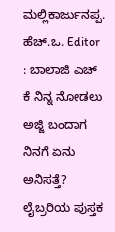ಮಲ್ಲಿಕಾರ್ಜುನಪ್ಪ. ಹೆಚ್.ಒ. Editor : ಬಾಲಾಜಿ ಎಚ್ ಕೆ ನಿನ್ನ ನೋಡಲು ಅಜ್ಜಿ ಬಂದಾಗ ನಿನಗೆ ಏನು ಅನಿಸತ್ತೆ? ಲೈಬ್ರರಿಯ ಪುಸ್ತಕ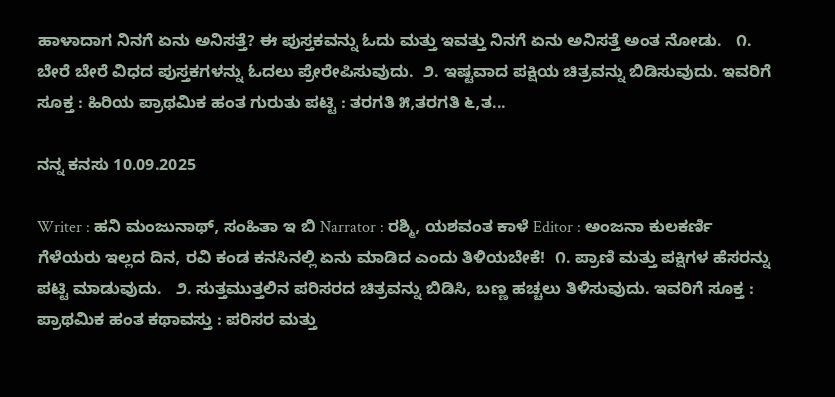ಹಾಳಾದಾಗ ನಿನಗೆ ಏನು ಅನಿಸತ್ತೆ? ಈ ಪುಸ್ತಕವನ್ನು ಓದು ಮತ್ತು ಇವತ್ತು ನಿನಗೆ ಏನು ಅನಿಸತ್ತೆ ಅಂತ ನೋಡು.   ೧. ಬೇರೆ ಬೇರೆ ವಿಧದ ಪುಸ್ತಕಗಳನ್ನು ಓದಲು ಪ್ರೇರೇಪಿಸುವುದು.  ೨. ಇಷ್ಟವಾದ ಪಕ್ಷಿಯ ಚಿತ್ರವನ್ನು ಬಿಡಿಸುವುದು. ಇವರಿಗೆ ಸೂಕ್ತ : ಹಿರಿಯ ಪ್ರಾಥಮಿಕ ಹಂತ ಗುರುತು ಪಟ್ಟಿ : ತರಗತಿ ೫,ತರಗತಿ ೬,ತ...

ನನ್ನ ಕನಸು 10.09.2025

Writer : ಹನಿ ಮಂಜುನಾಥ್, ಸಂಹಿತಾ ಇ ಬಿ Narrator : ರಶ್ಮಿ, ಯಶವಂತ ಕಾಳೆ Editor : ಅಂಜನಾ ಕುಲಕರ್ಣಿ ಗೆಳೆಯರು ಇಲ್ಲದ ದಿನ, ರವಿ ಕಂಡ ಕನಸಿನಲ್ಲಿ ಏನು ಮಾಡಿದ ಎಂದು ತಿಳಿಯಬೇಕೆ!  ೧. ಪ್ರಾಣಿ ಮತ್ತು ಪಕ್ಷಿಗಳ ಹೆಸರನ್ನು ಪಟ್ಟಿ ಮಾಡುವುದು.   ೨. ಸುತ್ತಮುತ್ತಲಿನ ಪರಿಸರದ ಚಿತ್ರವನ್ನು ಬಿಡಿಸಿ, ಬಣ್ಣ ಹಚ್ಚಲು ತಿಳಿಸುವುದು. ಇವರಿಗೆ ಸೂಕ್ತ : ಪ್ರಾಥಮಿಕ ಹಂತ ಕಥಾವಸ್ತು : ಪರಿಸರ ಮತ್ತು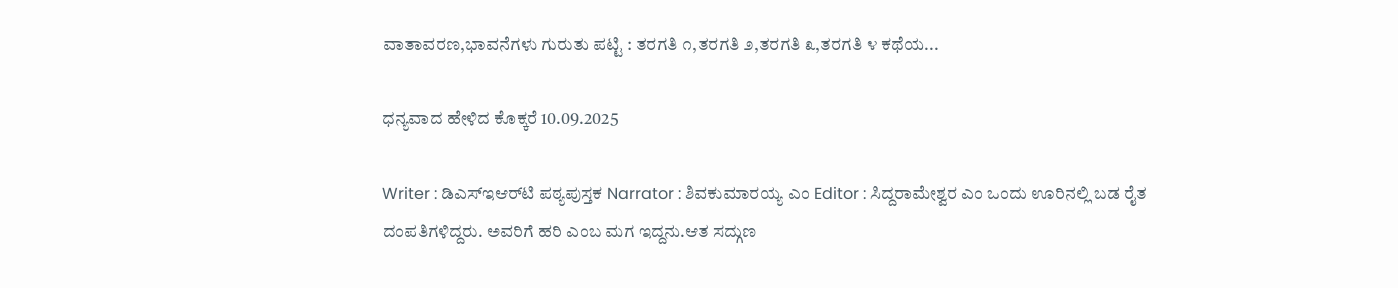ವಾತಾವರಣ,ಭಾವನೆಗಳು ಗುರುತು ಪಟ್ಟಿ : ತರಗತಿ ೧,ತರಗತಿ ೨,ತರಗತಿ ೩,ತರಗತಿ ೪ ಕಥೆಯ...

ಧನ್ಯವಾದ ಹೇಳಿದ ಕೊಕ್ಕರೆ 10.09.2025

Writer : ಡಿಎಸ್‌ಇಆರ್‌ಟಿ ಪಠ್ಯಪುಸ್ತಕ Narrator : ಶಿವಕುಮಾರಯ್ಯ ಎಂ Editor : ಸಿದ್ದರಾಮೇಶ್ವರ ಎಂ ಒಂದು ಊರಿನಲ್ಲಿ ಬಡ ರೈತ ದಂಪತಿಗಳಿದ್ದರು. ಅವರಿಗೆ ಹರಿ ಎಂಬ ಮಗ ಇದ್ದನು.ಆತ ಸದ್ಗುಣ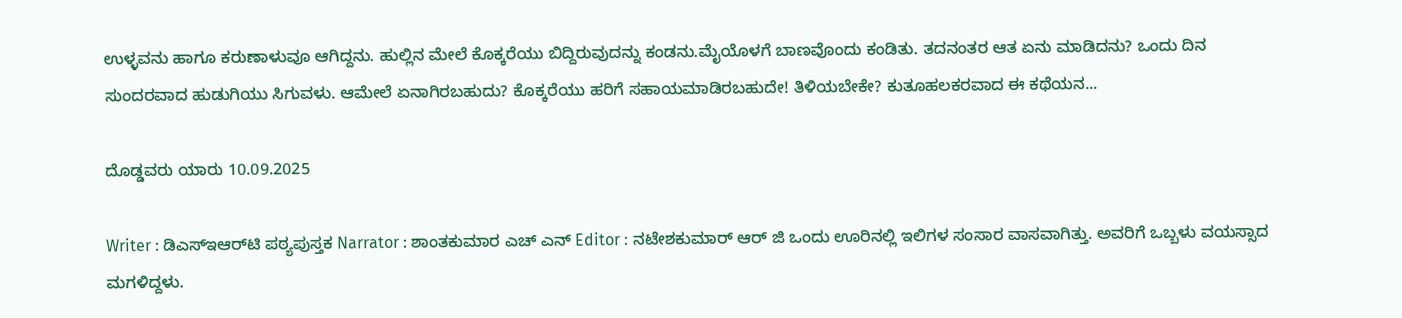ಉಳ್ಳವನು ಹಾಗೂ ಕರುಣಾಳುವೂ ಆಗಿದ್ದನು. ಹುಲ್ಲಿನ ಮೇಲೆ ಕೊಕ್ಕರೆಯು ಬಿದ್ದಿರುವುದನ್ನು ಕಂಡನು.ಮೈಯೊಳಗೆ ಬಾಣವೊಂದು ಕಂಡಿತು. ತದನಂತರ ಆತ ಏನು ಮಾಡಿದನು? ಒಂದು ದಿನ ಸುಂದರವಾದ ಹುಡುಗಿಯು ಸಿಗುವಳು. ಆಮೇಲೆ ಏನಾಗಿರಬಹುದು? ಕೊಕ್ಕರೆಯು ಹರಿಗೆ ಸಹಾಯಮಾಡಿರಬಹುದೇ! ತಿಳಿಯಬೇಕೇ? ಕುತೂಹಲಕರವಾದ ಈ ಕಥೆಯನ...

ದೊಡ್ಡವರು ಯಾರು 10.09.2025

Writer : ಡಿಎಸ್‌ಇಆರ್‌ಟಿ ಪಠ್ಯಪುಸ್ತಕ Narrator : ಶಾಂತಕುಮಾರ ಎಚ್ ಎನ್ Editor : ನಟೇಶಕುಮಾರ್ ಆರ್ ಜಿ ಒಂದು ಊರಿನಲ್ಲಿ ಇಲಿಗಳ ಸಂಸಾರ ವಾಸವಾಗಿತ್ತು. ಅವರಿಗೆ ಒಬ್ಬಳು ವಯಸ್ಸಾದ ಮಗಳಿದ್ದಳು.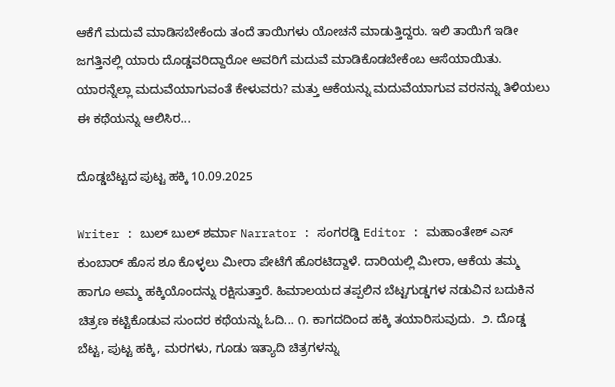ಆಕೆಗೆ ಮದುವೆ ಮಾಡಿಸಬೇಕೆಂದು ತಂದೆ ತಾಯಿಗಳು ಯೋಚನೆ ಮಾಡುತ್ತಿದ್ದರು. ಇಲಿ ತಾಯಿಗೆ ಇಡೀ ಜಗತ್ತಿನಲ್ಲಿ ಯಾರು ದೊಡ್ಡವರಿದ್ದಾರೋ ಅವರಿಗೆ ಮದುವೆ ಮಾಡಿಕೊಡಬೇಕೆಂಬ ಆಸೆಯಾಯಿತು. ಯಾರನ್ನೆಲ್ಲಾ ಮದುವೆಯಾಗುವಂತೆ ಕೇಳುವರು? ಮತ್ತು ಆಕೆಯನ್ನು ಮದುವೆಯಾಗುವ ವರನನ್ನು ತಿಳಿಯಲು ಈ ಕಥೆಯನ್ನು ಆಲಿಸಿರ...

ದೊಡ್ಡಬೆಟ್ಟದ ಪುಟ್ಟ ಹಕ್ಕಿ 10.09.2025

Writer : ಬುಲ್ ಬುಲ್ ಶರ್ಮಾ Narrator : ಸಂಗರಡ್ಡಿ Editor : ಮಹಾಂತೇಶ್ ಎಸ್ ಕುಂಬಾರ್ ಹೊಸ ಶೂ ಕೊಳ್ಳಲು ಮೀರಾ ಪೇಟೆಗೆ ಹೊರಟಿದ್ದಾಳೆ. ದಾರಿಯಲ್ಲಿ ಮೀರಾ, ಆಕೆಯ ತಮ್ಮ ಹಾಗೂ ಅಮ್ಮ ಹಕ್ಕಿಯೊಂದನ್ನು ರಕ್ಷಿಸುತ್ತಾರೆ. ಹಿಮಾಲಯದ ತಪ್ಪಲಿನ ಬೆಟ್ಟಗುಡ್ಡಗಳ ನಡುವಿನ ಬದುಕಿನ ಚಿತ್ರಣ ಕಟ್ಟಿಕೊಡುವ ಸುಂದರ ಕಥೆಯನ್ನು ಓದಿ... ೧. ಕಾಗದದಿಂದ ಹಕ್ಕಿ ತಯಾರಿಸುವುದು.  ೨. ದೊಡ್ಡ ಬೆಟ್ಟ, ಪುಟ್ಟ ಹಕ್ಕಿ, ಮರಗಳು, ಗೂಡು ಇತ್ಯಾದಿ ಚಿತ್ರಗಳನ್ನು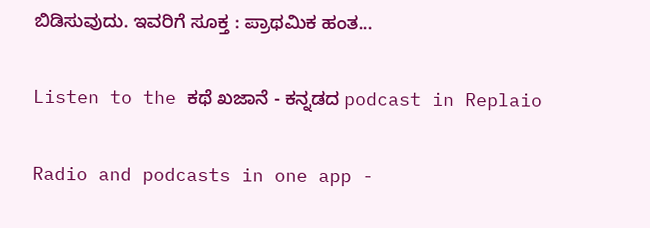ಬಿಡಿಸುವುದು. ಇವರಿಗೆ ಸೂಕ್ತ : ಪ್ರಾಥಮಿಕ ಹಂತ...

Listen to the ಕಥೆ ಖಜಾನೆ - ಕನ್ನಡದ podcast in Replaio

Radio and podcasts in one app -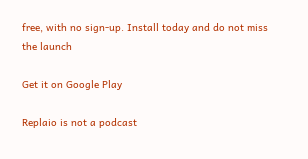free, with no sign-up. Install today and do not miss the launch

Get it on Google Play

Replaio is not a podcast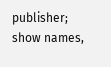publisher; show names,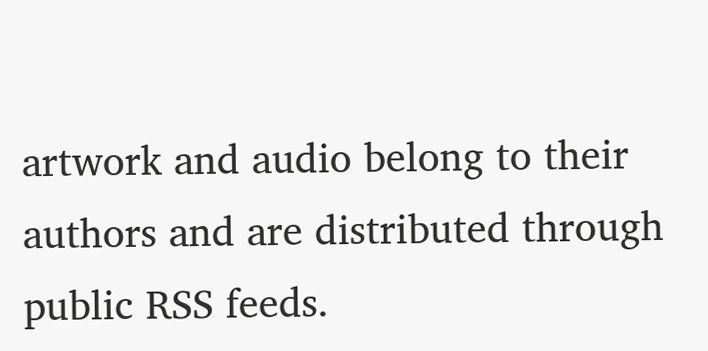artwork and audio belong to their authors and are distributed through public RSS feeds.